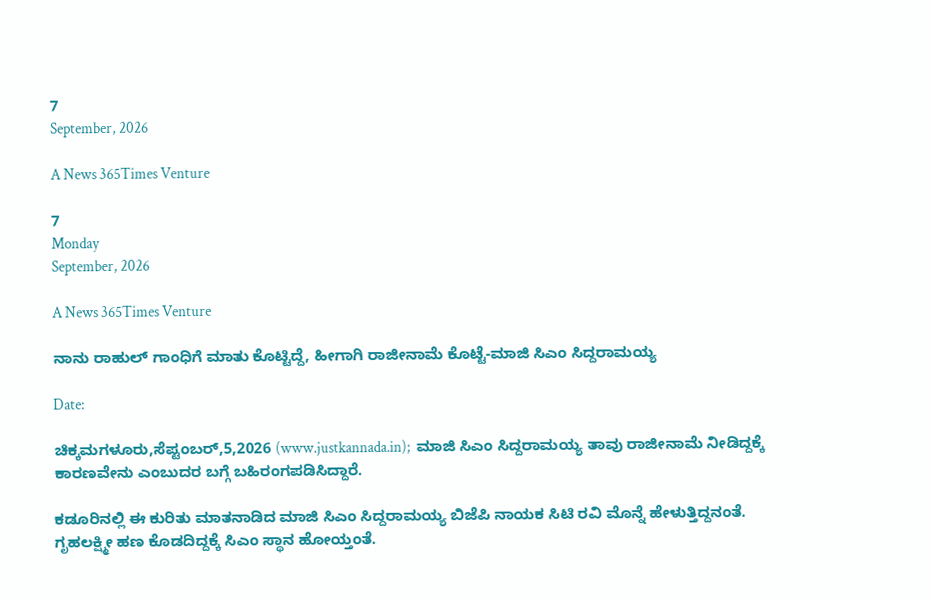7
September, 2026

A News 365Times Venture

7
Monday
September, 2026

A News 365Times Venture

ನಾನು ರಾಹುಲ್ ಗಾಂಧಿಗೆ ಮಾತು ಕೊಟ್ಟಿದ್ದೆ, ಹೀಗಾಗಿ ರಾಜೀನಾಮೆ ಕೊಟ್ಟೆ-ಮಾಜಿ ಸಿಎಂ ಸಿದ್ದರಾಮಯ್ಯ

Date:

ಚಿಕ್ಕಮಗಳೂರು,ಸೆಪ್ಟಂಬರ್,5,2026 (www.justkannada.in);  ಮಾಜಿ ಸಿಎಂ ಸಿದ್ದರಾಮಯ್ಯ ತಾವು ರಾಜೀನಾಮೆ ನೀಡಿದ್ದಕ್ಕೆ ಕಾರಣವೇನು ಎಂಬುದರ ಬಗ್ಗೆ ಬಹಿರಂಗಪಡಿಸಿದ್ದಾರೆ.

ಕಡೂರಿನಲ್ಲಿ ಈ ಕುರಿತು ಮಾತನಾಡಿದ ಮಾಜಿ ಸಿಎಂ ಸಿದ್ದರಾಮಯ್ಯ ಬಿಜೆಪಿ ನಾಯಕ ಸಿಟಿ ರವಿ ಮೊನ್ನೆ ಹೇಳುತ್ತಿದ್ದನಂತೆ. ಗೃಹಲಕ್ಷ್ಮೀ ಹಣ ಕೊಡದಿದ್ದಕ್ಕೆ ಸಿಎಂ ಸ್ಥಾನ ಹೋಯ್ತಂತೆ.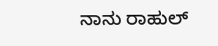ನಾನು ರಾಹುಲ್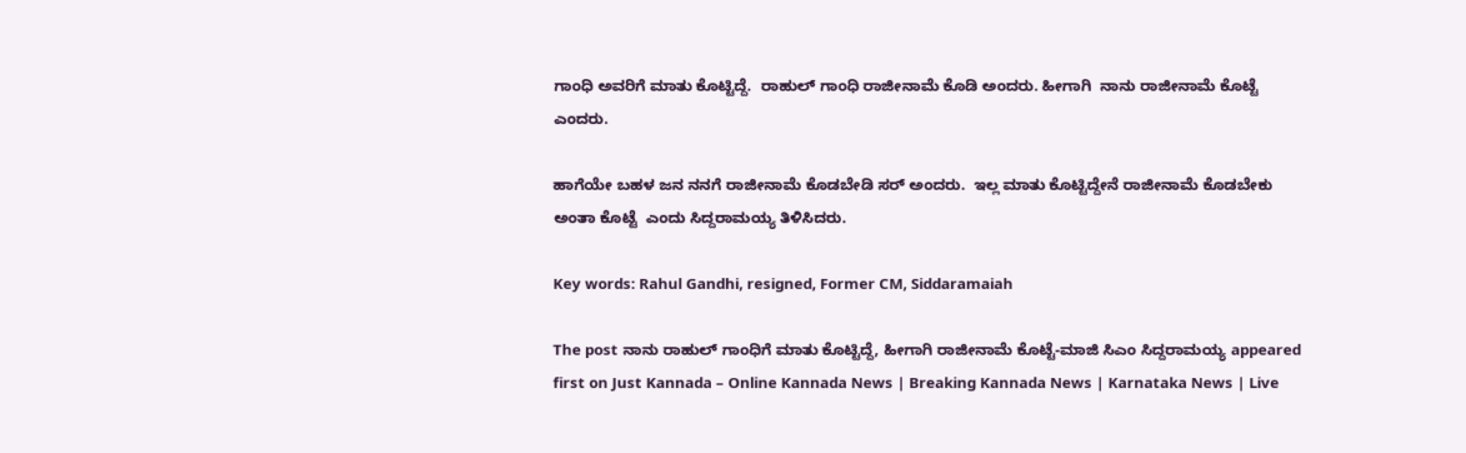ಗಾಂಧಿ ಅವರಿಗೆ ಮಾತು ಕೊಟ್ಟಿದ್ದೆ.  ರಾಹುಲ್ ಗಾಂಧಿ ರಾಜೀನಾಮೆ ಕೊಡಿ ಅಂದರು. ಹೀಗಾಗಿ  ನಾನು ರಾಜೀನಾಮೆ ಕೊಟ್ಟೆ ಎಂದರು.

ಹಾಗೆಯೇ ಬಹಳ ಜನ ನನಗೆ ರಾಜೀನಾಮೆ ಕೊಡಬೇಡಿ ಸರ್ ಅಂದರು.  ಇಲ್ಲ ಮಾತು ಕೊಟ್ಟಿದ್ದೇನೆ ರಾಜೀನಾಮೆ ಕೊಡಬೇಕು ಅಂತಾ ಕೊಟ್ಟೆ  ಎಂದು ಸಿದ್ದರಾಮಯ್ಯ ತಿಳಿಸಿದರು.

Key words: Rahul Gandhi, resigned, Former CM, Siddaramaiah

The post ನಾನು ರಾಹುಲ್ ಗಾಂಧಿಗೆ ಮಾತು ಕೊಟ್ಟಿದ್ದೆ, ಹೀಗಾಗಿ ರಾಜೀನಾಮೆ ಕೊಟ್ಟೆ-ಮಾಜಿ ಸಿಎಂ ಸಿದ್ದರಾಮಯ್ಯ appeared first on Just Kannada – Online Kannada News | Breaking Kannada News | Karnataka News | Live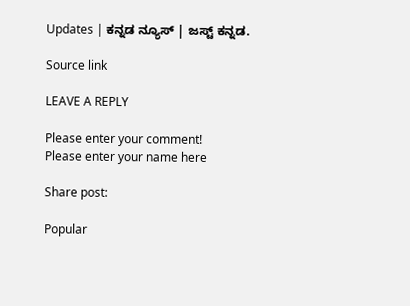Updates | ಕನ್ನಡ ನ್ಯೂಸ್ | ಜಸ್ಟ್ ಕನ್ನಡ.

Source link

LEAVE A REPLY

Please enter your comment!
Please enter your name here

Share post:

Popular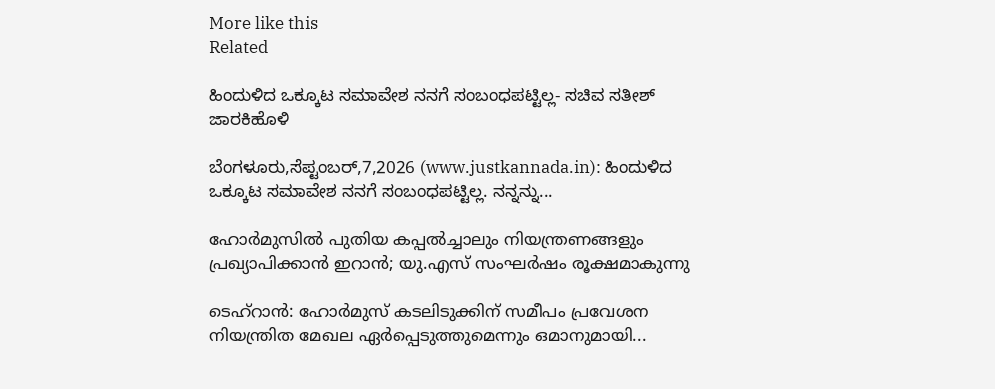More like this
Related

ಹಿಂದುಳಿದ ಒಕ್ಕೂಟ ಸಮಾವೇಶ ನನಗೆ ಸಂಬಂಧಪಟ್ಟಿಲ್ಲ- ಸಚಿವ ಸತೀಶ್ ಜಾರಕಿಹೊಳಿ

ಬೆಂಗಳೂರು,ಸೆಪ್ಟಂಬರ್,7,2026 (www.justkannada.in): ಹಿಂದುಳಿದ ಒಕ್ಕೂಟ ಸಮಾವೇಶ ನನಗೆ ಸಂಬಂಧಪಟ್ಟಿಲ್ಲ. ನನ್ನನ್ನು...

ഹോർമുസിൽ പുതിയ കപ്പൽച്ചാലും നിയന്ത്രണങ്ങളും പ്രഖ്യാപിക്കാൻ ഇറാൻ; യു.എസ് സംഘർഷം രൂക്ഷമാകുന്നു

ടെഹ്‌റാൻ: ഹോർമുസ് കടലിടുക്കിന് സമീപം പ്രവേശന നിയന്ത്രിത മേഖല ഏർപ്പെടുത്തുമെന്നും ഒമാനുമായി...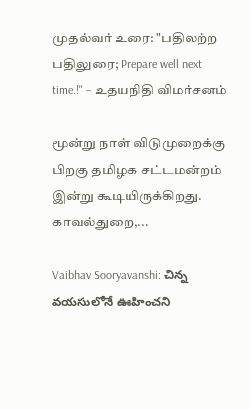முதல்வர் உரை: "பதிலற்ற பதிலுரை; Prepare well next time.!" – உதயநிதி விமர்சனம்

மூன்று நாள் விடுமுறைக்கு பிறகு தமிழக சட்டமன்றம் இன்று கூடியிருக்கிறது. காவல்துறை,...

Vaibhav Sooryavanshi: చిన్న వయసులోనే ఊహించని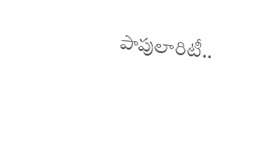పాపులారిటీ..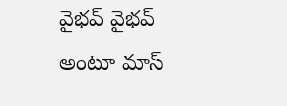వైభవ్ వైభవ్ అంటూ మాస్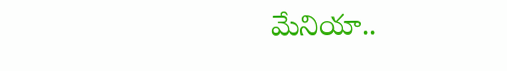మేనియా..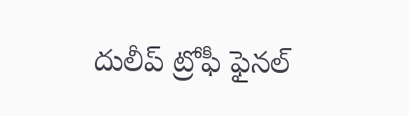దులీప్ ట్రోఫీ ఫైనల్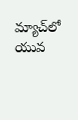మ్యాచ్‌లో యువ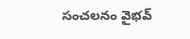సంచలనం వైభవ్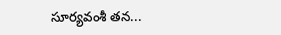సూర్యవంశీ తన...